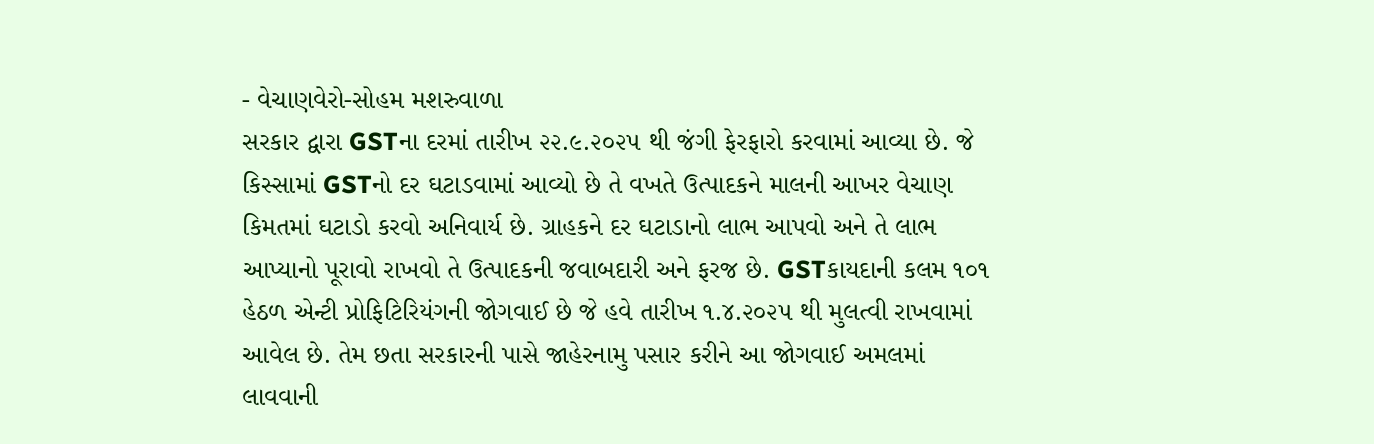- વેચાણવેરો-સોહમ મશરુવાળા
સરકાર દ્વારા GSTના દરમાં તારીખ ૨૨.૯.૨૦૨૫ થી જંગી ફેરફારો કરવામાં આવ્યા છે. જે કિસ્સામાં GSTનો દર ઘટાડવામાં આવ્યો છે તે વખતે ઉત્પાદકને માલની આખર વેચાણ કિમતમાં ઘટાડો કરવો અનિવાર્ય છે. ગ્રાહકને દર ઘટાડાનો લાભ આપવો અને તે લાભ આપ્યાનો પૂરાવો રાખવો તે ઉત્પાદકની જવાબદારી અને ફરજ છે. GSTકાયદાની કલમ ૧૦૧ હેઠળ એન્ટી પ્રોફિટિરિયંગની જોગવાઈ છે જે હવે તારીખ ૧.૪.૨૦૨૫ થી મુલત્વી રાખવામાં આવેલ છે. તેમ છતા સરકારની પાસે જાહેરનામુ પસાર કરીને આ જોગવાઈ અમલમાં લાવવાની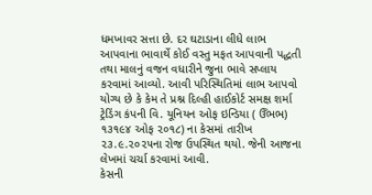ધમખાવર સત્તા છે. દર ઘટાડાના લીધે લાભ આપવાના ભાવાર્થે કોઈ વસ્તુ મફત આપવાની પદ્ધતી તથા માલનું વજન વધારીને જુના ભાવે સપ્લાય કરવામાં આવ્યો. આવી પરિસ્થિતિમાં લાભ આપવો યોગ્ય છે કે કેમ તે પ્રશ્ન દિલ્હી હાઈકોર્ટ સમક્ષ શર્મા ટ્રેડિંગ કંપની વિ. યૂનિયન ઓફ ઇન્ડિયા ( ઉઁભભ) ૧૩૧૯૪ ઓફ ૨૦૧૮) ના કેસમાં તારીખ ૨૩.૯.૨૦૨૫ના રોજ ઉપસ્થિત થયો. જેની આજના લેખમાં ચર્ચા કરવામાં આવી.
કેસની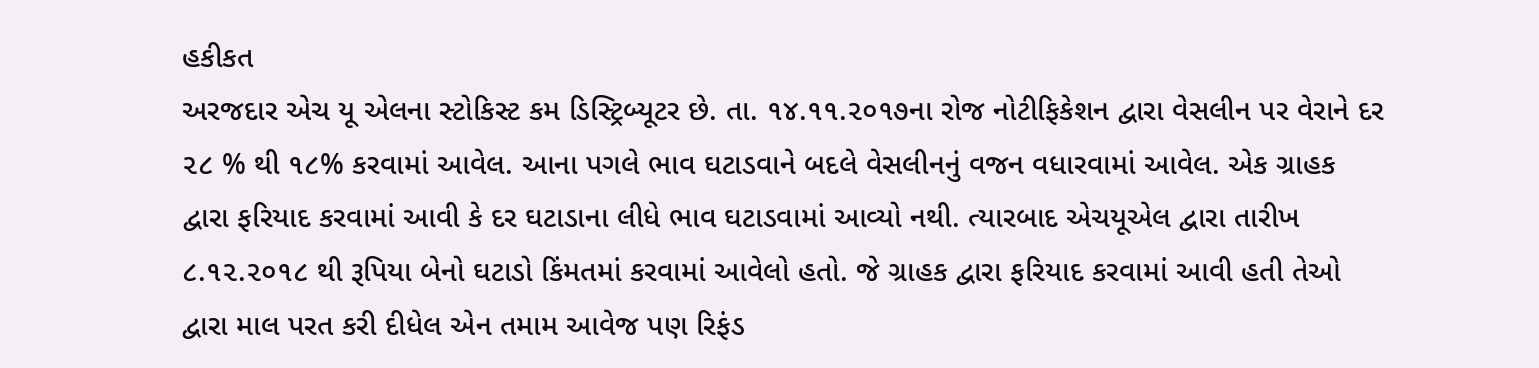હકીકત
અરજદાર એચ યૂ એલના સ્ટોકિસ્ટ કમ ડિસ્ટ્રિબ્યૂટર છે. તા. ૧૪.૧૧.૨૦૧૭ના રોજ નોટીફિકેશન દ્વારા વેસલીન પર વેરાને દર ૨૮ % થી ૧૮% કરવામાં આવેલ. આના પગલે ભાવ ઘટાડવાને બદલે વેસલીનનું વજન વધારવામાં આવેલ. એક ગ્રાહક દ્વારા ફરિયાદ કરવામાં આવી કે દર ઘટાડાના લીધે ભાવ ઘટાડવામાં આવ્યો નથી. ત્યારબાદ એચયૂએલ દ્વારા તારીખ ૮.૧૨.૨૦૧૮ થી રૂપિયા બેનો ઘટાડો કિંમતમાં કરવામાં આવેલો હતો. જે ગ્રાહક દ્વારા ફરિયાદ કરવામાં આવી હતી તેઓ દ્વારા માલ પરત કરી દીધેલ એન તમામ આવેજ પણ રિફંડ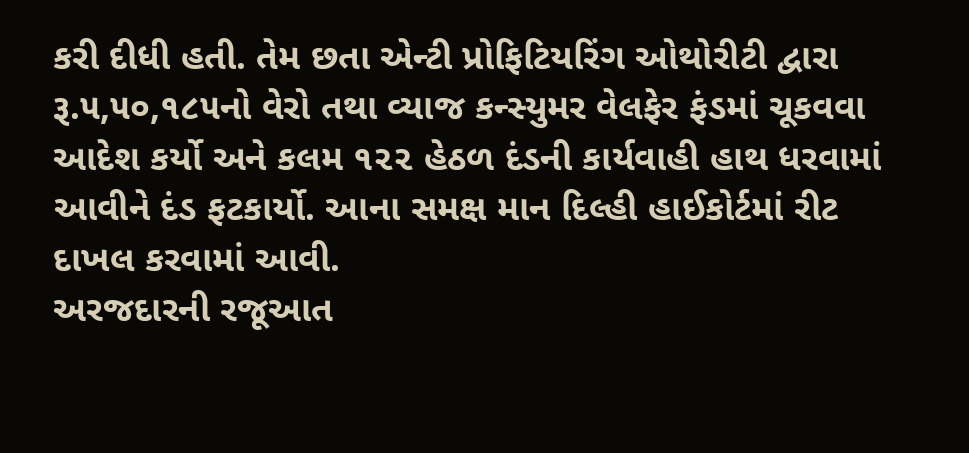કરી દીધી હતી. તેમ છતા એન્ટી પ્રોફિટિયરિંગ ઓથોરીટી દ્વારા રૂ.૫,૫૦,૧૮૫નો વેરો તથા વ્યાજ કન્સ્યુમર વેલફેર ફંડમાં ચૂકવવા આદેશ કર્યો અને કલમ ૧૨૨ હેઠળ દંડની કાર્યવાહી હાથ ધરવામાં આવીને દંડ ફટકાર્યો. આના સમક્ષ માન દિલ્હી હાઈકોર્ટમાં રીટ દાખલ કરવામાં આવી.
અરજદારની રજૂઆત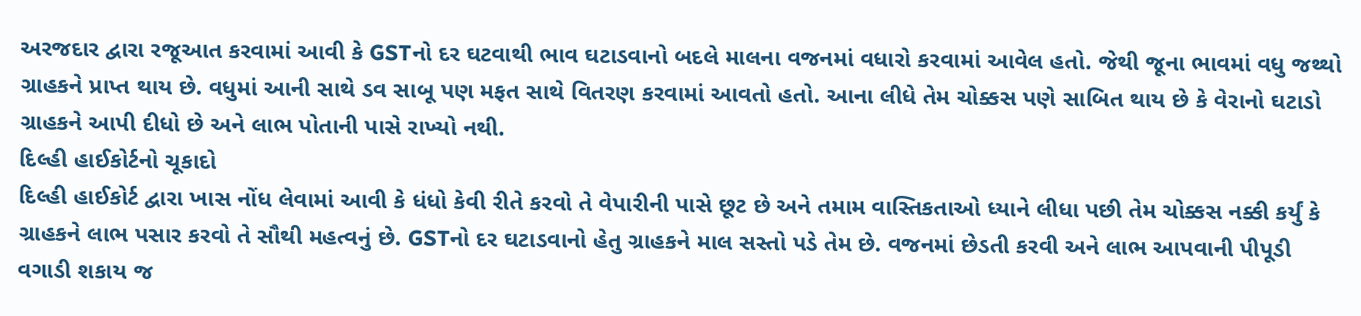અરજદાર દ્વારા રજૂઆત કરવામાં આવી કે GSTનો દર ઘટવાથી ભાવ ઘટાડવાનો બદલે માલના વજનમાં વધારો કરવામાં આવેલ હતો. જેથી જૂના ભાવમાં વધુ જથ્થો ગ્રાહકને પ્રાપ્ત થાય છે. વધુમાં આની સાથે ડવ સાબૂ પણ મફત સાથે વિતરણ કરવામાં આવતો હતો. આના લીધે તેમ ચોક્કસ પણે સાબિત થાય છે કે વેરાનો ઘટાડો ગ્રાહકને આપી દીધો છે અને લાભ પોતાની પાસે રાખ્યો નથી.
દિલ્હી હાઈકોર્ટનો ચૂકાદો
દિલ્હી હાઈકોર્ટ દ્વારા ખાસ નોંધ લેવામાં આવી કે ધંધો કેવી રીતે કરવો તે વેપારીની પાસે છૂટ છે અને તમામ વાસ્તિકતાઓ ધ્યાને લીધા પછી તેમ ચોક્કસ નક્કી કર્યું કે ગ્રાહકને લાભ પસાર કરવો તે સૌથી મહત્વનું છે. GSTનો દર ઘટાડવાનો હેતુ ગ્રાહકને માલ સસ્તો પડે તેમ છે. વજનમાં છેડતી કરવી અને લાભ આપવાની પીપૂડી વગાડી શકાય જ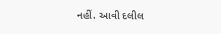નહીં. આવી દલીલ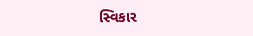સ્વિકાર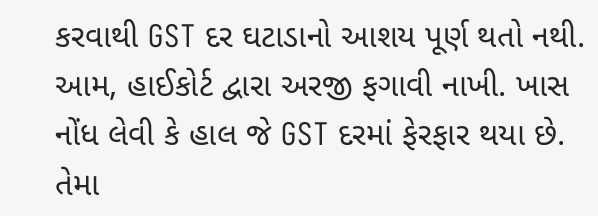કરવાથી GST દર ઘટાડાનો આશય પૂર્ણ થતો નથી. આમ, હાઈકોર્ટ દ્વારા અરજી ફગાવી નાખી. ખાસ નોંધ લેવી કે હાલ જે GST દરમાં ફેરફાર થયા છે. તેમા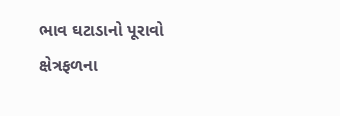ભાવ ઘટાડાનો પૂરાવો ક્ષેત્રફળના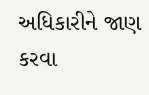અધિકારીને જાણ કરવા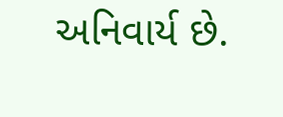અનિવાર્ય છે.